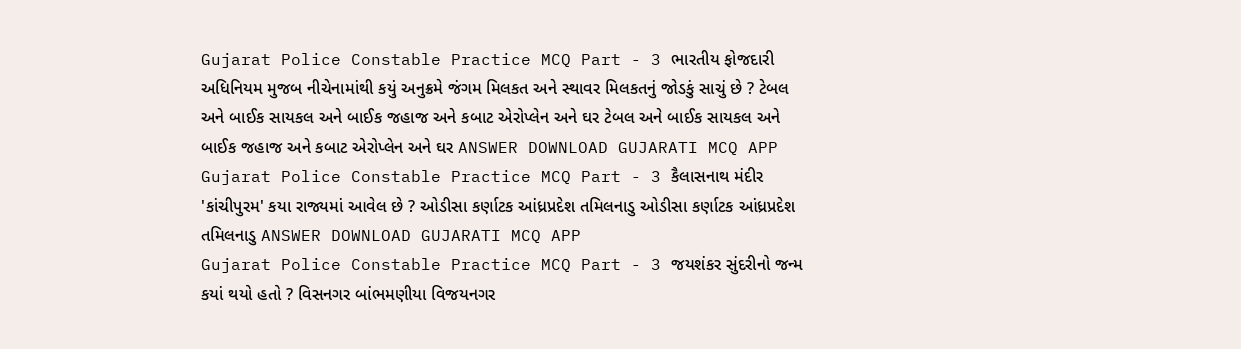Gujarat Police Constable Practice MCQ Part - 3 ભારતીય ફોજદારી અધિનિયમ મુજબ નીચેનામાંથી કયું અનુક્રમે જંગમ મિલકત અને સ્થાવર મિલકતનું જોડકું સાચું છે ? ટેબલ અને બાઈક સાયકલ અને બાઈક જહાજ અને કબાટ એરોપ્લેન અને ઘર ટેબલ અને બાઈક સાયકલ અને બાઈક જહાજ અને કબાટ એરોપ્લેન અને ઘર ANSWER DOWNLOAD GUJARATI MCQ APP
Gujarat Police Constable Practice MCQ Part - 3 કૈલાસનાથ મંદીર 'કાંચીપુરમ' કયા રાજ્યમાં આવેલ છે ? ઓડીસા કર્ણાટક આંધ્રપ્રદેશ તમિલનાડુ ઓડીસા કર્ણાટક આંધ્રપ્રદેશ તમિલનાડુ ANSWER DOWNLOAD GUJARATI MCQ APP
Gujarat Police Constable Practice MCQ Part - 3 જયશંકર સુંદરીનો જન્મ કયાં થયો હતો ? વિસનગર બાંભમણીયા વિજયનગર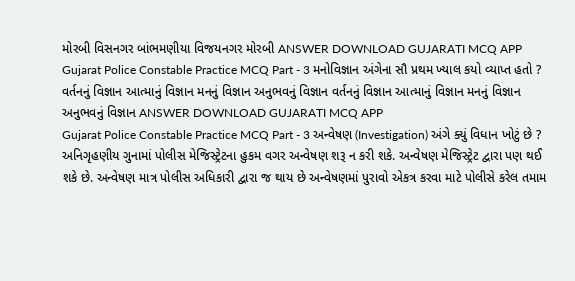મોરબી વિસનગર બાંભમણીયા વિજયનગર મોરબી ANSWER DOWNLOAD GUJARATI MCQ APP
Gujarat Police Constable Practice MCQ Part - 3 મનોવિજ્ઞાન અંગેના સૌ પ્રથમ ખ્યાલ કયો વ્યાપ્ત હતો ? વર્તનનું વિજ્ઞાન આત્માનું વિજ્ઞાન મનનું વિજ્ઞાન અનુભવનું વિજ્ઞાન વર્તનનું વિજ્ઞાન આત્માનું વિજ્ઞાન મનનું વિજ્ઞાન અનુભવનું વિજ્ઞાન ANSWER DOWNLOAD GUJARATI MCQ APP
Gujarat Police Constable Practice MCQ Part - 3 અન્વેષણ (Investigation) અંગે ક્યું વિધાન ખોટું છે ? અનિગૃહણીય ગુનામાં પોલીસ મેજિસ્ટ્રેટના હુકમ વગર અન્વેષણ શરૂ ન કરી શકે. અન્વેષણ મેજિસ્ટ્રેટ દ્વારા પણ થઈ શકે છે. અન્વેષણ માત્ર પોલીસ અધિકારી દ્વારા જ થાય છે અન્વેષણમાં પુરાવો એકત્ર કરવા માટે પોલીસે કરેલ તમામ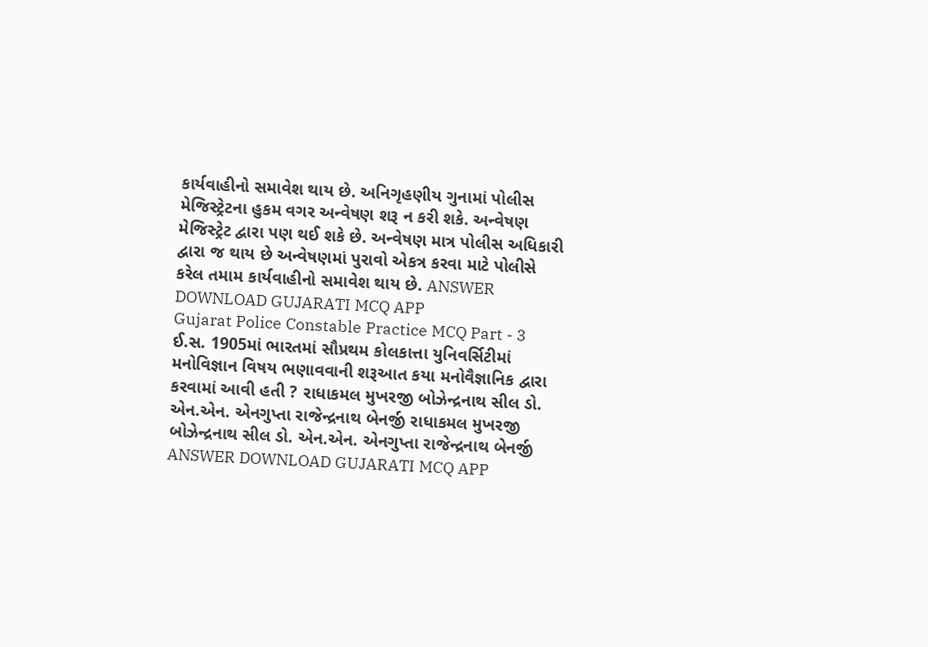કાર્યવાહીનો સમાવેશ થાય છે. અનિગૃહણીય ગુનામાં પોલીસ મેજિસ્ટ્રેટના હુકમ વગર અન્વેષણ શરૂ ન કરી શકે. અન્વેષણ મેજિસ્ટ્રેટ દ્વારા પણ થઈ શકે છે. અન્વેષણ માત્ર પોલીસ અધિકારી દ્વારા જ થાય છે અન્વેષણમાં પુરાવો એકત્ર કરવા માટે પોલીસે કરેલ તમામ કાર્યવાહીનો સમાવેશ થાય છે. ANSWER DOWNLOAD GUJARATI MCQ APP
Gujarat Police Constable Practice MCQ Part - 3 ઈ.સ. 1905માં ભારતમાં સૌપ્રથમ કોલકાત્તા યુનિવર્સિટીમાં મનોવિજ્ઞાન વિષય ભણાવવાની શરૂઆત કયા મનોવૈજ્ઞાનિક દ્વારા કરવામાં આવી હતી ? રાધાકમલ મુખરજી બોઝેન્દ્રનાથ સીલ ડો. એન.એન. એનગુપ્તા રાજેન્દ્રનાથ બેનર્જી રાધાકમલ મુખરજી બોઝેન્દ્રનાથ સીલ ડો. એન.એન. એનગુપ્તા રાજેન્દ્રનાથ બેનર્જી ANSWER DOWNLOAD GUJARATI MCQ APP